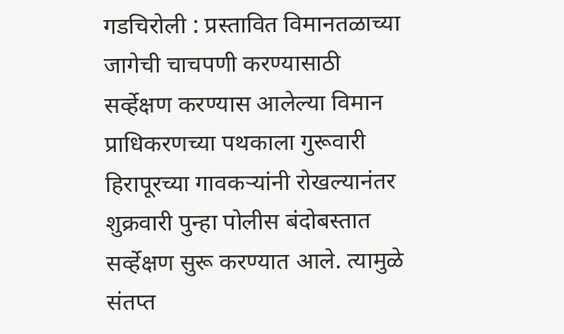गडचिरोली : प्रस्तावित विमानतळाच्या जागेची चाचपणी करण्यासाठी सर्व्हेक्षण करण्यास आलेल्या विमान प्राधिकरणच्या पथकाला गुरूवारी हिरापूरच्या गावकऱ्यांनी रोखल्यानंतर शुक्रवारी पुन्हा पोलीस बंदोबस्तात सर्व्हेक्षण सुरू करण्यात आले. त्यामुळे संतप्त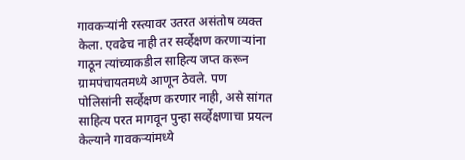गावकऱ्यांनी रस्त्यावर उतरत असंतोष व्यक्त केला. एवढेच नाही तर सर्व्हेक्षण करणाऱ्यांना गाठून त्यांच्याकडील साहित्य जप्त करून ग्रामपंचायतमध्ये आणून ठेवले. पण पोलिसांनी सर्व्हेक्षण करणार नाही, असे सांगत साहित्य परत मागवून पुन्हा सर्व्हेक्षणाचा प्रयत्न केल्याने गावकऱ्यांमध्ये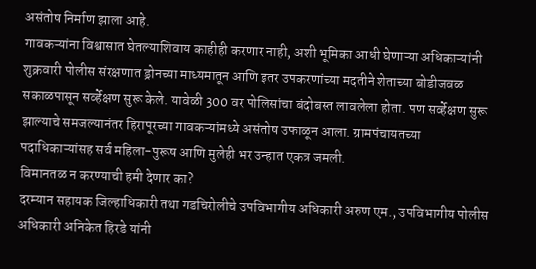असंतोष निर्माण झाला आहे.
गावकऱ्यांना विश्वासात घेतल्याशिवाय काहीही करणार नाही, अशी भूमिका आधी घेणाऱ्या अधिकाऱ्यांनी शुक्रवारी पोलीस संरक्षणात ड्रोनच्या माध्यमातून आणि इतर उपकरणांच्या मदतीने शेताच्या बोडीजवळ सकाळपासून सर्व्हेक्षण सुरू केले. यावेळी 300 वर पोलिसांचा बंदोबस्त लावलेला होता. पण सर्व्हेक्षण सुरू झाल्याचे समजल्यानंतर हिरापूरच्या गावकऱ्यांमध्ये असंतोष उफाळून आला. ग्रामपंचायतच्या पदाधिकाऱ्यांसह सर्व महिला-पुरूष आणि मुलेही भर उन्हात एकत्र जमली.
विमानतळ न करण्याची हमी देणार का?
दरम्यान सहायक जिल्हाधिकारी तथा गडचिरोलीचे उपविभागीय अधिकारी अरुण एम., उपविभागीय पोलीस अधिकारी अनिकेत हिरडे यांनी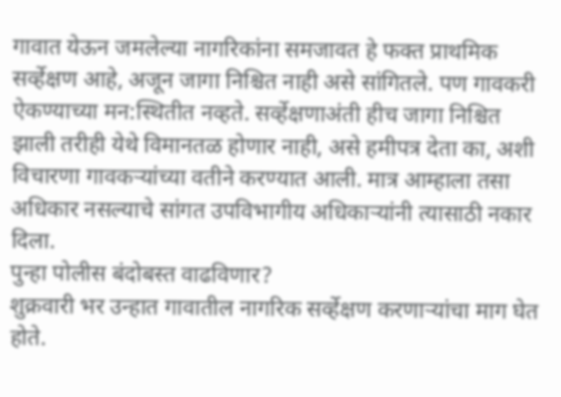गावात येऊन जमलेल्या नागरिकांना समजावत हे फक्त प्राथमिक सर्व्हेक्षण आहे, अजून जागा निश्चित नाही असे सांगितले. पण गावकरी ऐकण्याच्या मन:स्थितीत नव्हते. सर्व्हेक्षणाअंती हीच जागा निश्चित झाली तरीही येथे विमानतळ होणार नाही, असे हमीपत्र देता का, अशी विचारणा गावकऱ्यांच्या वतीने करण्यात आली. मात्र आम्हाला तसा अधिकार नसल्याचे सांगत उपविभागीय अधिकाऱ्यांनी त्यासाठी नकार दिला.
पुन्हा पोलीस बंदोबस्त वाढविणार?
शुक्रवारी भर उन्हात गावातील नागरिक सर्व्हेक्षण करणाऱ्यांचा माग घेत होते.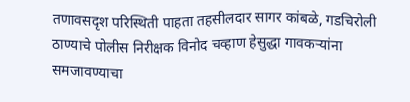तणावसदृश परिस्थिती पाहता तहसीलदार सागर कांबळे, गडचिरोली ठाण्याचे पोलीस निरीक्षक विनोद चव्हाण हेसुद्धा गावकऱ्यांना समजावण्याचा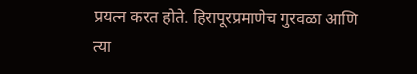प्रयत्न करत होते. हिरापूरप्रमाणेच गुरवळा आणि त्या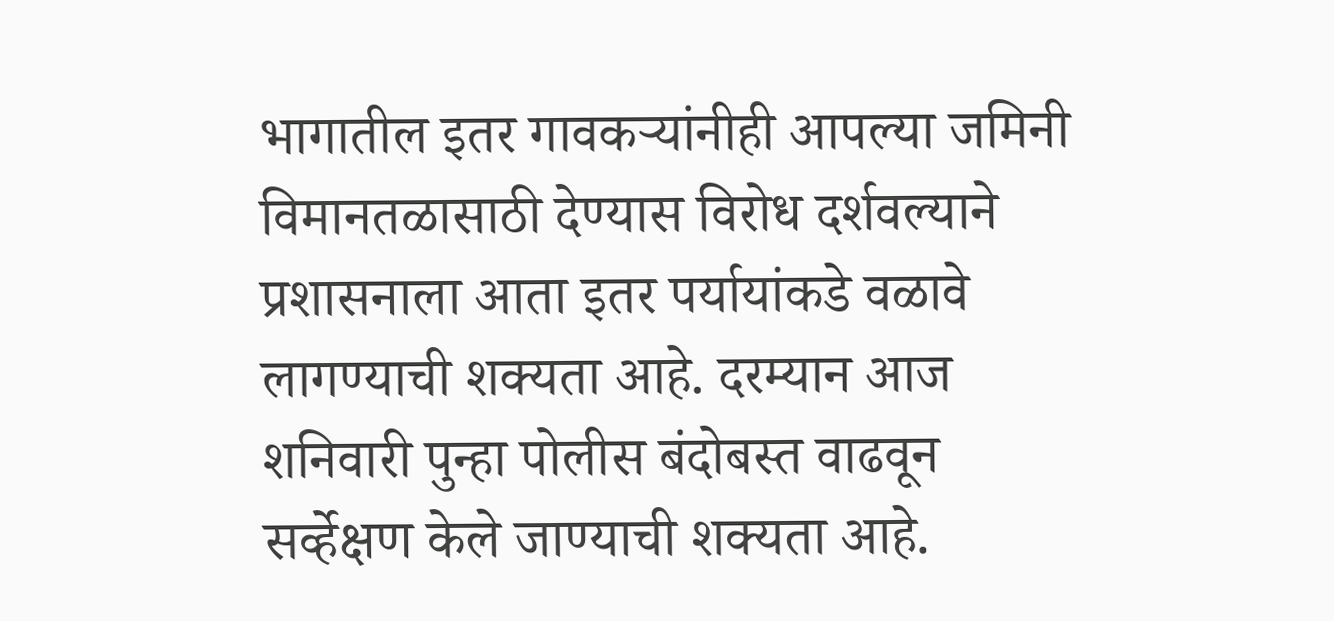भागातील इतर गावकऱ्यांनीही आपल्या जमिनी विमानतळासाठी देण्यास विरोध दर्शवल्याने प्रशासनाला आता इतर पर्यायांकडे वळावे लागण्याची शक्यता आहे. दरम्यान आज शनिवारी पुन्हा पोलीस बंदोबस्त वाढवून सर्व्हेक्षण केले जाण्याची शक्यता आहे.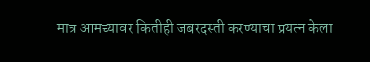मात्र आमच्यावर कितीही जबरदस्ती करण्याचा प्रयत्न केला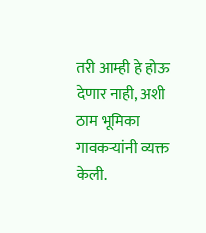तरी आम्ही हे होऊ देणार नाही, अशी ठाम भूमिका गावकऱ्यांनी व्यक्त केली.